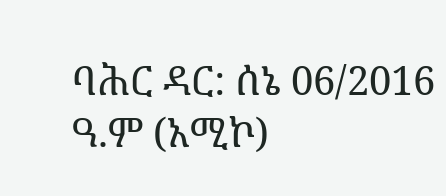ባሕር ዳር: ሰኔ 06/2016 ዓ.ም (አሚኮ)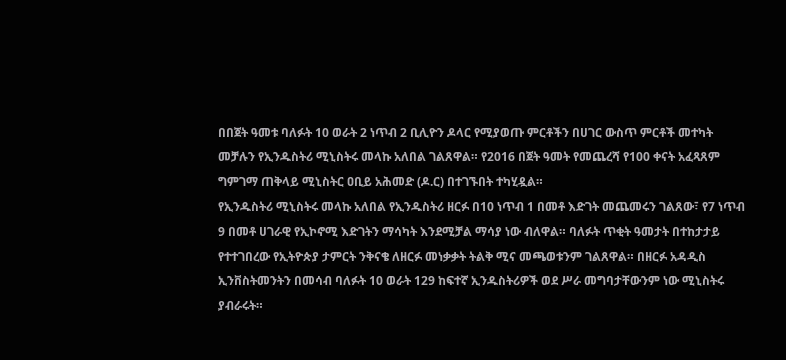በበጀት ዓመቱ ባለፉት 10 ወራት 2 ነጥብ 2 ቢሊዮን ዶላር የሚያወጡ ምርቶችን በሀገር ውስጥ ምርቶች መተካት መቻሉን የኢንዱስትሪ ሚኒስትሩ መላኩ አለበል ገልጸዋል። የ2016 በጀት ዓመት የመጨረሻ የ100 ቀናት አፈጻጸም ግምገማ ጠቅላይ ሚኒስትር ዐቢይ አሕመድ (ዶ.ር) በተገኙበት ተካሂዷል።
የኢንዱስትሪ ሚኒስትሩ መላኩ አለበል የኢንዱስትሪ ዘርፉ በ10 ነጥብ 1 በመቶ እድገት መጨመሩን ገልጸው፣ የ7 ነጥብ 9 በመቶ ሀገራዊ የኢኮኖሚ እድገትን ማሳካት እንደሚቻል ማሳያ ነው ብለዋል። ባለፉት ጥቂት ዓመታት በተከታታይ የተተገበረው የኢትዮጵያ ታምርት ንቅናቄ ለዘርፉ መነቃቃት ትልቅ ሚና መጫወቱንም ገልጸዋል። በዘርፉ አዳዲስ ኢንቨስትመንትን በመሳብ ባለፉት 10 ወራት 129 ከፍተኛ ኢንዱስትሪዎች ወደ ሥራ መግባታቸውንም ነው ሚኒስትሩ ያብራሩት።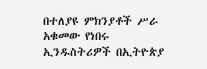በተለያዩ ምክንያቶች ሥራ አቁመው የነበሩ ኢንዱስትሪዎች በኢትዮጵያ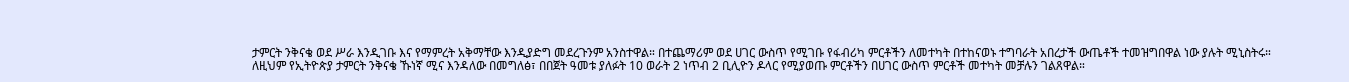ታምርት ንቅናቄ ወደ ሥራ እንዲገቡ እና የማምረት አቅማቸው እንዲያድግ መደረጉንም አንስተዋል። በተጨማሪም ወደ ሀገር ውስጥ የሚገቡ የፋብሪካ ምርቶችን ለመተካት በተከናወኑ ተግባራት አበረታች ውጤቶች ተመዝግበዋል ነው ያሉት ሚኒስትሩ።
ለዚህም የኢትዮጵያ ታምርት ንቅናቄ ኹነኛ ሚና እንዳለው በመግለፅ፣ በበጀት ዓመቱ ያለፉት 10 ወራት 2 ነጥብ 2 ቢሊዮን ዶላር የሚያወጡ ምርቶችን በሀገር ውስጥ ምርቶች መተካት መቻሉን ገልጸዋል።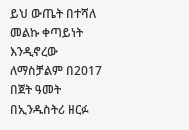ይህ ውጤት በተሻለ መልኩ ቀጣይነት እንዲኖረው ለማስቻልም በ2017 በጀት ዓመት በኢንዱስትሪ ዘርፉ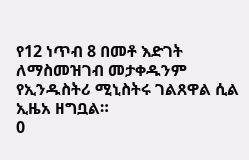የ12 ነጥብ 8 በመቶ እድገት ለማስመዝገብ መታቀዱንም የኢንዱስትሪ ሚኒስትሩ ገልጸዋል ሲል ኢዜአ ዘግቧል።
0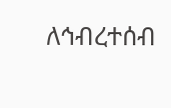ለኅብረተሰብ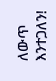ለውጥ እንተጋለን!